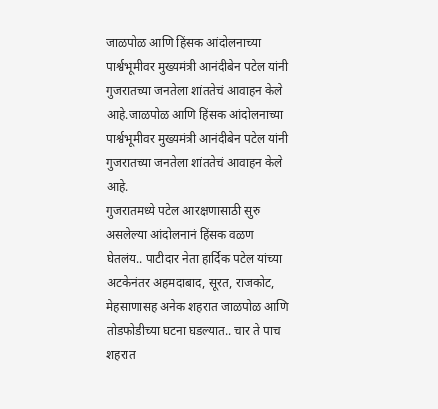जाळपोळ आणि हिंसक आंदोलनाच्या पार्श्वभूमीवर मुख्यमंत्री आनंदीबेन पटेल यांनी गुजरातच्या जनतेला शांततेचं आवाहन केले आहे.जाळपोळ आणि हिंसक आंदोलनाच्या पार्श्वभूमीवर मुख्यमंत्री आनंदीबेन पटेल यांनी गुजरातच्या जनतेला शांततेचं आवाहन केले आहे.
गुजरातमध्ये पटेल आरक्षणासाठी सुरु असलेल्या आंदोलनानं हिंसक वळण घेतलंय.. पाटीदार नेता हार्दिक पटेल यांच्या अटकेनंतर अहमदाबाद, सूरत, राजकोट, मेहसाणासह अनेक शहरात जाळपोळ आणि तोडफोडीच्या घटना घडल्यात.. चार ते पाच शहरात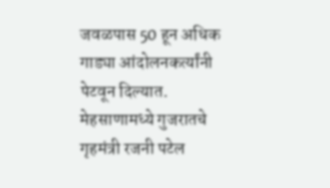जवळपास 50 हून अधिक गाड्या आंदोलनकर्त्यांनी पेटवून दिल्यात. मेहसाणामध्ये गुजरातचे गृहमंत्री रजनी पटेल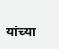यांच्या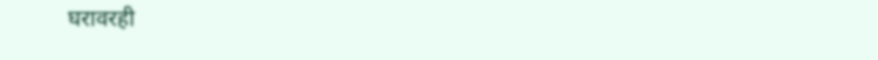घरावरही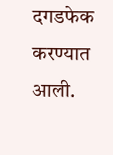दगडफेक करण्यात आली.